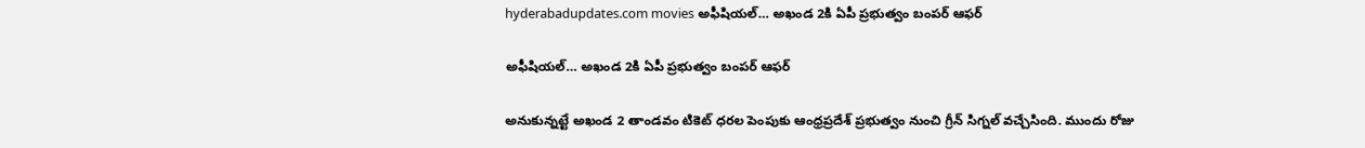hyderabadupdates.com movies అఫీషియల్… అఖండ 2కి ఏపీ ప్రభుత్వం బంపర్ ఆఫర్

అఫీషియల్… అఖండ 2కి ఏపీ ప్రభుత్వం బంపర్ ఆఫర్

అనుకున్నట్టే అఖండ 2 తాండవం టికెట్ ధరల పెంపుకు ఆంధ్రప్రదేశ్ ప్రభుత్వం నుంచి గ్రీన్ సిగ్నల్ వచ్చేసింది. ముందు రోజు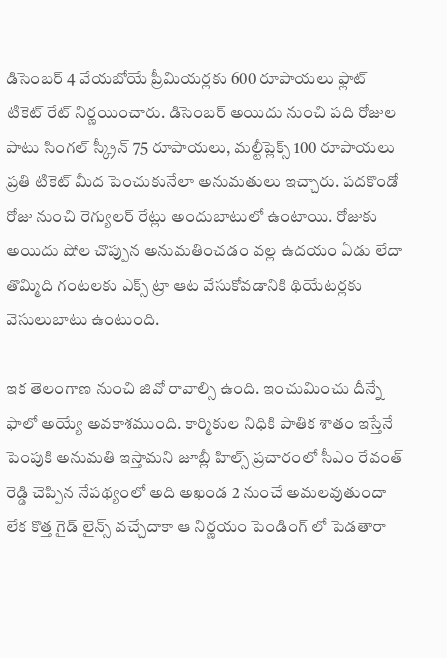డిసెంబర్ 4 వేయబోయే ప్రీమియర్లకు 600 రూపాయలు ఫ్లాట్ టికెట్ రేట్ నిర్ణయించారు. డిసెంబర్ అయిదు నుంచి పది రోజుల పాటు సింగల్ స్క్రీన్ 75 రూపాయలు, మల్టీప్లెక్స్ 100 రూపాయలు ప్రతి టికెట్ మీద పెంచుకునేలా అనుమతులు ఇచ్చారు. పదకొండో రోజు నుంచి రెగ్యులర్ రేట్లు అందుబాటులో ఉంటాయి. రోజుకు అయిదు షోల చొప్పున అనుమతించడం వల్ల ఉదయం ఏడు లేదా తొమ్మిది గంటలకు ఎక్స్ ట్రా ఆట వేసుకోవడానికి థియేటర్లకు వెసులుబాటు ఉంటుంది.

ఇక తెలంగాణ నుంచి జివో రావాల్సి ఉంది. ఇంచుమించు దీన్నే ఫాలో అయ్యే అవకాశముంది. కార్మికుల నిధికి పాతిక శాతం ఇస్తేనే పెంపుకి అనుమతి ఇస్తామని జూబ్లీ హిల్స్ ప్రచారంలో సీఎం రేవంత్ రెడ్డి చెప్పిన నేపథ్యంలో అది అఖండ 2 నుంచే అమలవుతుందా లేక కొత్త గైడ్ లైన్స్ వచ్చేదాకా ఆ నిర్ణయం పెండింగ్ లో పెడతారా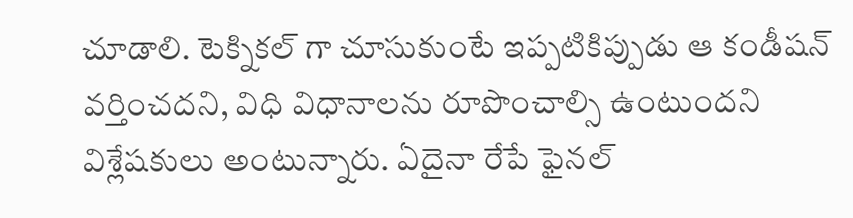చూడాలి. టెక్నికల్ గా చూసుకుంటే ఇప్పటికిప్పుడు ఆ కండీషన్ వర్తించదని, విధి విధానాలను రూపొంచాల్సి ఉంటుందని విశ్లేషకులు అంటున్నారు. ఏదైనా రేపే ఫైనల్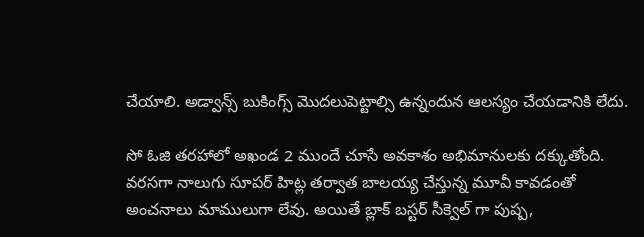చేయాలి. అడ్వాన్స్ బుకింగ్స్ మొదలుపెట్టాల్సి ఉన్నందున ఆలస్యం చేయడానికి లేదు.

సో ఓజి తరహాలో అఖండ 2 ముందే చూసే అవకాశం అభిమానులకు దక్కుతోంది. వరసగా నాలుగు సూపర్ హిట్ల తర్వాత బాలయ్య చేస్తున్న మూవీ కావడంతో అంచనాలు మాములుగా లేవు. అయితే బ్లాక్ బస్టర్ సీక్వెల్ గా పుష్ప,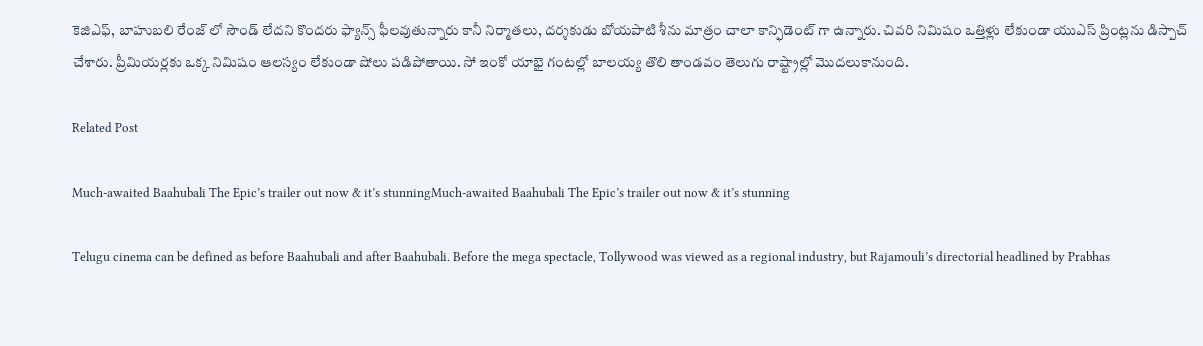కెజిఎఫ్, బాహుబలి రేంజ్ లో సౌండ్ లేదని కొందరు ఫ్యాన్స్ ఫీలవుతున్నారు కానీ నిర్మాతలు, దర్శకుడు బోయపాటి శీను మాత్రం చాలా కాన్ఫిడెంట్ గా ఉన్నారు. చివరి నిమిషం ఒత్తిళ్లు లేకుండా యుఎస్ ప్రింట్లను డిస్పాచ్ చేశారు. ప్రీమియర్లకు ఒక్క నిమిషం ఆలస్యం లేకుండా షోలు పడిపోతాయి. సో ఇంకో యాభై గంటల్లో బాలయ్య తొలి తాండవం తెలుగు రాష్ట్రాల్లో మొదలుకానుంది.

Related Post

Much-awaited Baahubali The Epic’s trailer out now & it’s stunningMuch-awaited Baahubali The Epic’s trailer out now & it’s stunning

Telugu cinema can be defined as before Baahubali and after Baahubali. Before the mega spectacle, Tollywood was viewed as a regional industry, but Rajamouli’s directorial headlined by Prabhas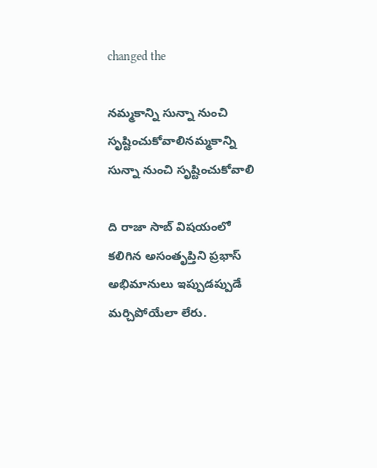changed the

నమ్మకాన్ని సున్నా నుంచి సృష్టించుకోవాలినమ్మకాన్ని సున్నా నుంచి సృష్టించుకోవాలి

ది రాజా సాబ్ విషయంలో కలిగిన అసంతృప్తిని ప్రభాస్ అభిమానులు ఇప్పుడప్పుడే మర్చిపోయేలా లేరు.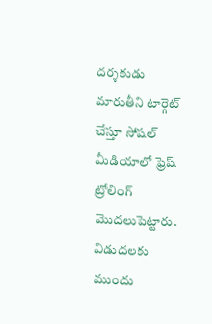దర్శకుడు మారుతీని టార్గెట్ చేస్తూ సోషల్ మీడియాలో ఫ్రెష్ ట్రోలింగ్ మొదలుపెట్టారు. విడుదలకు ముందు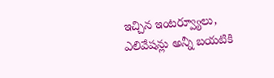ఇచ్చిన ఇంటర్వ్యూలు, ఎలివేషన్లు అన్నీ బయటికి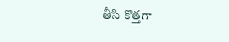తీసి కొత్తగా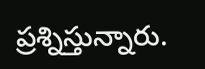ప్రశ్నిస్తున్నారు.